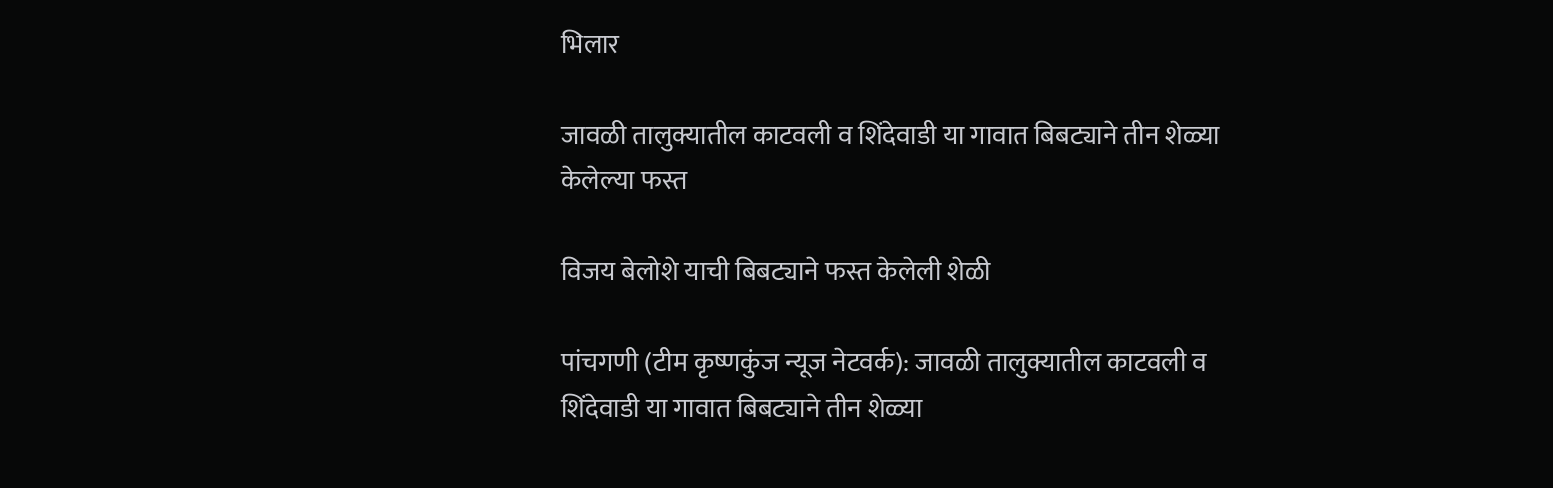भिलार

जावळी तालुक्यातील काटवली व शिंदेवाडी या गावात बिबट्याने तीन शेळ्या केलेल्या फस्त

विजय बेलोशे याची बिबट्याने फस्त केलेली शेळी

पांचगणी (टीम कृष्णकुंज न्यूज नेटवर्क): जावळी तालुक्यातील काटवली व शिंदेवाडी या गावात बिबट्याने तीन शेळ्या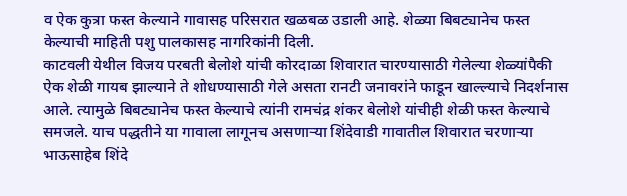व ऐक कुत्रा फस्त केल्याने गावासह परिसरात खळबळ उडाली आहे. शेळ्या बिबट्यानेच फस्त केल्याची माहिती पशु पालकासह नागरिकांनी दिली.
काटवली येथील विजय परबती बेलोशे यांची कोरदाळा शिवारात चारण्यासाठी गेलेल्या शेळ्यांपैकी ऐक शेळी गायब झाल्याने ते शोधण्यासाठी गेले असता रानटी जनावरांने फाडून खाल्ल्याचे निदर्शनास आले. त्यामुळे बिबट्यानेच फस्त केल्याचे त्यांनी रामचंद्र शंकर बेलोशे यांचीही शेळी फस्त केल्याचे समजले. याच पद्धतीने या गावाला लागूनच असणाऱ्या शिंदेवाडी गावातील शिवारात चरणाऱ्या भाऊसाहेब शिंदे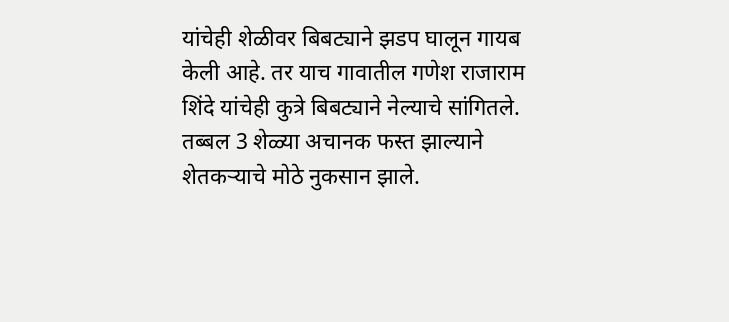यांचेही शेळीवर बिबट्याने झडप घालून गायब केली आहे. तर याच गावातील गणेश राजाराम शिंदे यांचेही कुत्रे बिबट्याने नेल्याचे सांगितले.
तब्बल 3 शेळ्या अचानक फस्त झाल्याने शेतकर्‍याचे मोठे नुकसान झाले.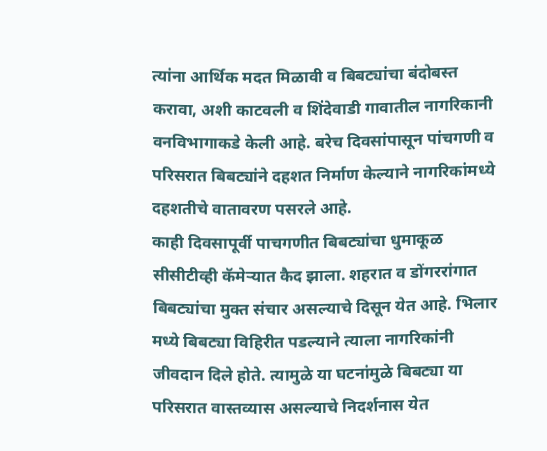त्यांना आर्थिक मदत मिळावी व बिबट्यांचा बंदोबस्त करावा, अशी काटवली व शिंदेवाडी गावातील नागरिकानी वनविभागाकडे केली आहे. बरेच दिवसांपासून पांचगणी व परिसरात बिबट्यांने दहशत निर्माण केल्याने नागरिकांमध्ये दहशतीचे वातावरण पसरले आहे.
काही दिवसापूर्वी पाचगणीत बिबट्यांचा धुमाकूळ सीसीटीव्ही कॅमेर्‍यात कैद झाला. शहरात व डोंगररांगात बिबट्यांचा मुक्त संचार असल्याचे दिसून येत आहे. भिलार मध्ये बिबट्या विहिरीत पडल्याने त्याला नागरिकांनी जीवदान दिले होते. त्यामुळे या घटनांमुळे बिबट्या या परिसरात वास्तव्यास असल्याचे निदर्शनास येत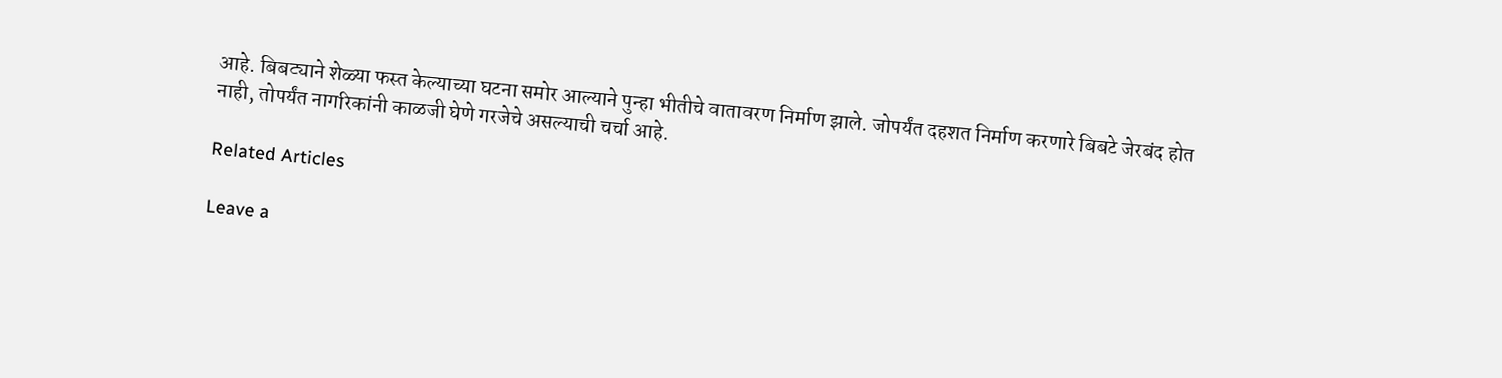आहे. बिबट्याने शेळ्या फस्त केल्याच्या घटना समोर आल्याने पुन्हा भीतीचे वातावरण निर्माण झाले. जोपर्यंत दहशत निर्माण करणारे बिबटे जेरबंद होत नाही, तोपर्यंत नागरिकांनी काळजी घेणे गरजेचे असल्याची चर्चा आहे.

Related Articles

Leave a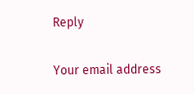Reply

Your email address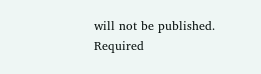will not be published. Required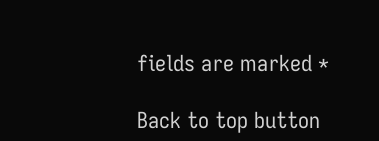fields are marked *

Back to top button